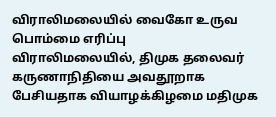விராலிமலையில் வைகோ உருவ பொம்மை எரிப்பு
விராலிமலையில், திமுக தலைவர் கருணாநிதியை அவதூறாக பேசியதாக வியாழக்கிழமை மதிமுக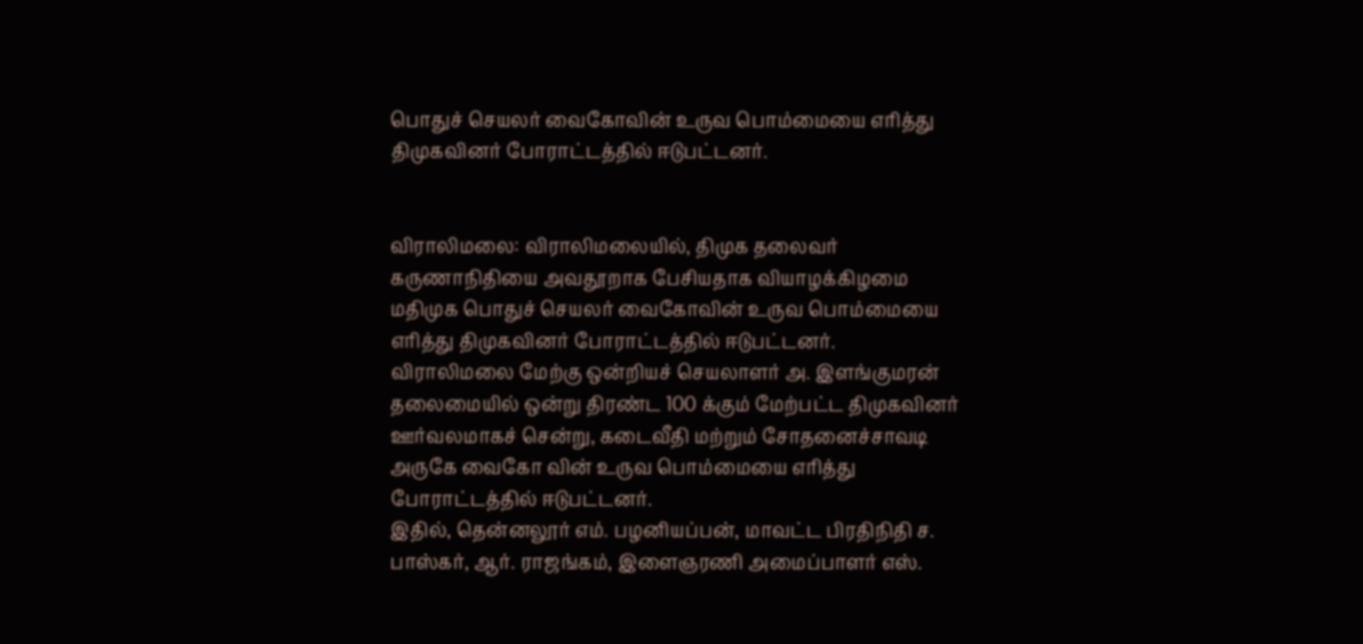பொதுச் செயலர் வைகோவின் உருவ பொம்மையை எரித்து திமுகவினர் போராட்டத்தில் ஈடுபட்டனர்.


விராலிமலை: விராலிமலையில், திமுக தலைவர் கருணாநிதியை அவதூறாக பேசியதாக வியாழக்கிழமை மதிமுக பொதுச் செயலர் வைகோவின் உருவ பொம்மையை எரித்து திமுகவினர் போராட்டத்தில் ஈடுபட்டனர்.
விராலிமலை மேற்கு ஒன்றியச் செயலாளர் அ. இளங்குமரன் தலைமையில் ஒன்று திரண்ட 100 க்கும் மேற்பட்ட திமுகவினர் ஊர்வலமாகச் சென்று, கடைவீதி மற்றும் சோதனைச்சாவடி அருகே வைகோ வின் உருவ பொம்மையை எரித்து போராட்டத்தில் ஈடுபட்டனர்.
இதில், தென்னலூர் எம். பழனியப்பன், மாவட்ட பிரதிநிதி ச. பாஸ்கர், ஆர். ராஜங்கம், இளைஞரணி அமைப்பாளர் எஸ்.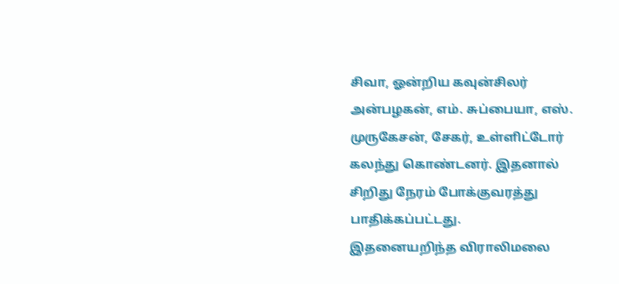சிவா, ஓன்றிய கவுன்சிலர் அன்பழகன், எம். சுப்பையா, எஸ். முருகேசன், சேகர், உள்ளிட்டோர் கலந்து கொண்டனர். இதனால் சிறிது நேரம் போக்குவரத்து பாதிக்கப்பட்டது.
இதனையறிந்த விராலிமலை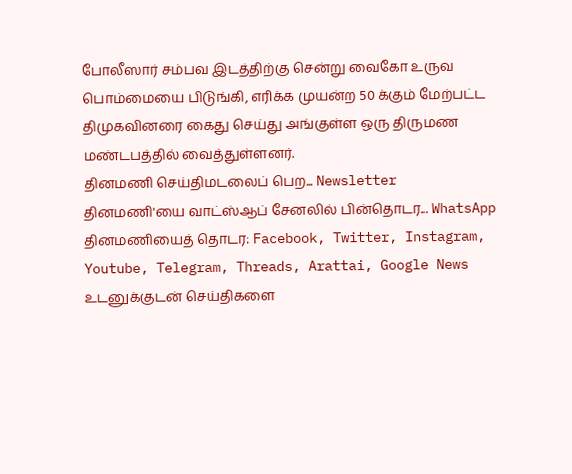போலீஸார் சம்பவ இடத்திற்கு சென்று வைகோ உருவ பொம்மையை பிடுங்கி, எரிக்க முயன்ற 50 க்கும் மேற்பட்ட திமுகவினரை கைது செய்து அங்குள்ள ஒரு திருமண மண்டபத்தில் வைத்துள்ளனர்.
தினமணி செய்திமடலைப் பெற... Newsletter
தினமணி'யை வாட்ஸ்ஆப் சேனலில் பின்தொடர... WhatsApp
தினமணியைத் தொடர: Facebook, Twitter, Instagram, Youtube, Telegram, Threads, Arattai, Google News
உடனுக்குடன் செய்திகளை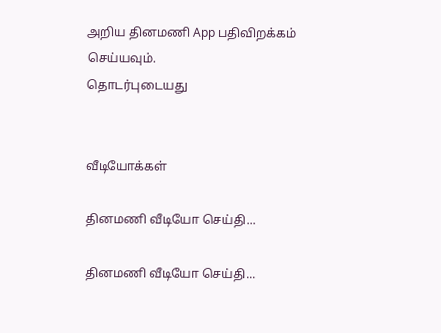அறிய தினமணி App பதிவிறக்கம் செய்யவும்.
தொடர்புடையது


வீடியோக்கள்

தினமணி வீடியோ செய்தி...

தினமணி வீடியோ செய்தி...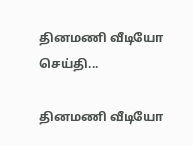தினமணி வீடியோ செய்தி...

தினமணி வீடியோ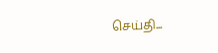செய்தி...